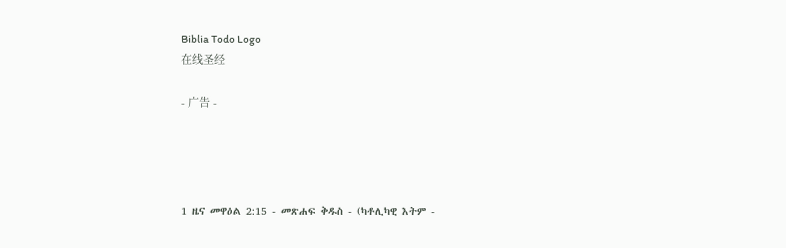Biblia Todo Logo
在线圣经

- 广告 -




1 ዜና መዋዕል 2:15 - መጽሐፍ ቅዱስ - (ካቶሊካዊ እትም -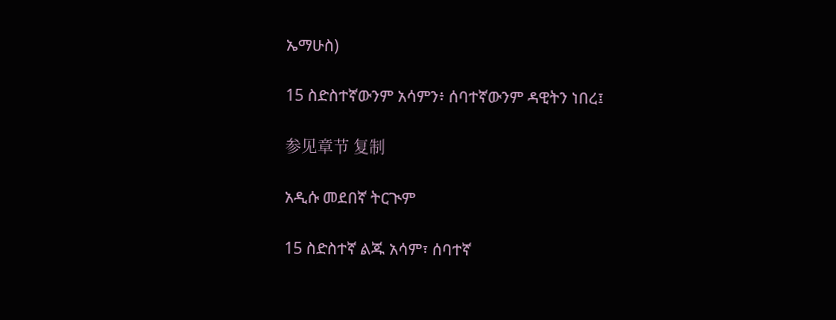ኤማሁስ)

15 ስድስተኛውንም አሳምን፥ ሰባተኛውንም ዳዊትን ነበረ፤

参见章节 复制

አዲሱ መደበኛ ትርጒም

15 ስድስተኛ ልጁ አሳም፣ ሰባተኛ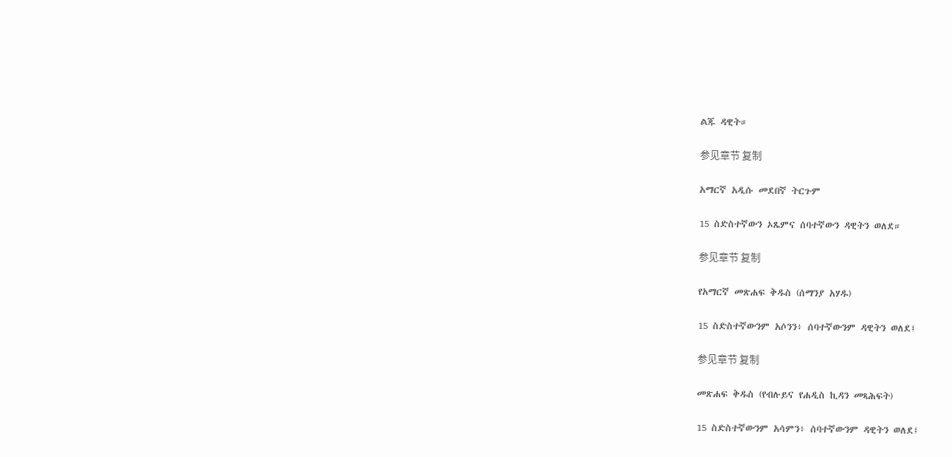ልጁ ዳዊት።

参见章节 复制

አማርኛ አዲሱ መደበኛ ትርጉም

15 ስድስተኛውን ኦጼምና ሰባተኛውን ዳዊትን ወለደ።

参见章节 复制

የአማርኛ መጽሐፍ ቅዱስ (ሰማንያ አሃዱ)

15 ስድስተኛውንም አሶንን፥ ሰባተኛውንም ዳዊትን ወለደ፤

参见章节 复制

መጽሐፍ ቅዱስ (የብሉይና የሐዲስ ኪዳን መጻሕፍት)

15 ስድስተኛውንም አሳምን፥ ሰባተኛውንም ዳዊትን ወለደ፤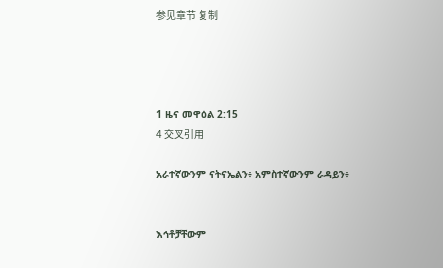参见章节 复制




1 ዜና መዋዕል 2:15
4 交叉引用

አራተኛውንም ናትናኤልን፥ አምስተኛውንም ራዳይን፥


እኅቶቻቸውም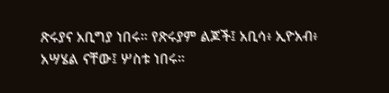ጽሩያና አቢግያ ነበሩ። የጽሩያም ልጆች፤ አቢሳ፥ ኢዮአብ፥ አሣሄል ናቸው፤ ሦስቱ ነበሩ።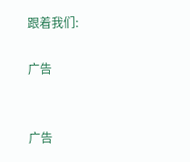跟着我们:

广告


广告